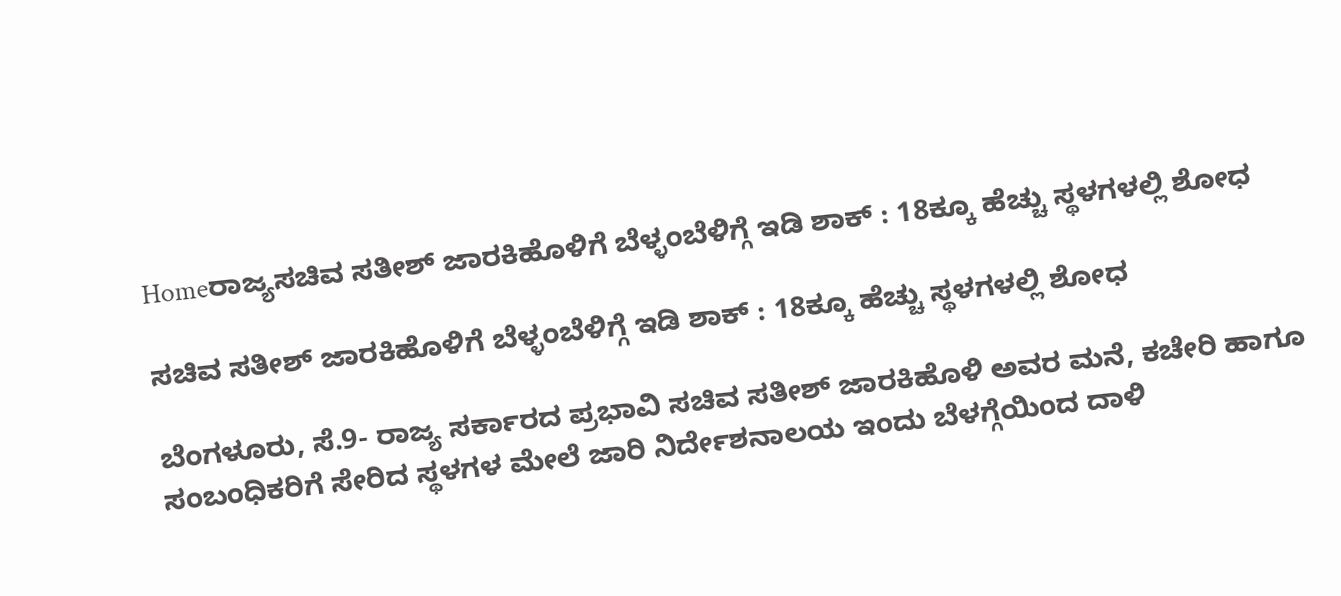Homeರಾಜ್ಯಸಚಿವ ಸತೀಶ್‌ ಜಾರಕಿಹೊಳಿಗೆ ಬೆಳ್ಳಂಬೆಳಿಗ್ಗೆ ಇಡಿ ಶಾಕ್ : 18ಕ್ಕೂ ಹೆಚ್ಚು ಸ್ಥಳಗಳಲ್ಲಿ ಶೋಧ

ಸಚಿವ ಸತೀಶ್‌ ಜಾರಕಿಹೊಳಿಗೆ ಬೆಳ್ಳಂಬೆಳಿಗ್ಗೆ ಇಡಿ ಶಾಕ್ : 18ಕ್ಕೂ ಹೆಚ್ಚು ಸ್ಥಳಗಳಲ್ಲಿ ಶೋಧ

ಬೆಂಗಳೂರು, ಸೆ.9- ರಾಜ್ಯ ಸರ್ಕಾರದ ಪ್ರಭಾವಿ ಸಚಿವ ಸತೀಶ್‌ ಜಾರಕಿಹೊಳಿ ಅವರ ಮನೆ, ಕಚೇರಿ ಹಾಗೂ ಸಂಬಂಧಿಕರಿಗೆ ಸೇರಿದ ಸ್ಥಳಗಳ ಮೇಲೆ ಜಾರಿ ನಿರ್ದೇಶನಾಲಯ ಇಂದು ಬೆಳಗ್ಗೆಯಿಂದ ದಾಳಿ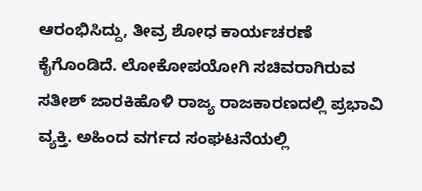ಆರಂಭಿಸಿದ್ದು, ತೀವ್ರ ಶೋಧ ಕಾರ್ಯಚರಣೆ ಕೈಗೊಂಡಿದೆ. ಲೋಕೋಪಯೋಗಿ ಸಚಿವರಾಗಿರುವ ಸತೀಶ್‌ ಜಾರಕಿಹೊಳಿ ರಾಜ್ಯ ರಾಜಕಾರಣದಲ್ಲಿ ಪ್ರಭಾವಿ ವ್ಯಕ್ತಿ. ಅಹಿಂದ ವರ್ಗದ ಸಂಘಟನೆಯಲ್ಲಿ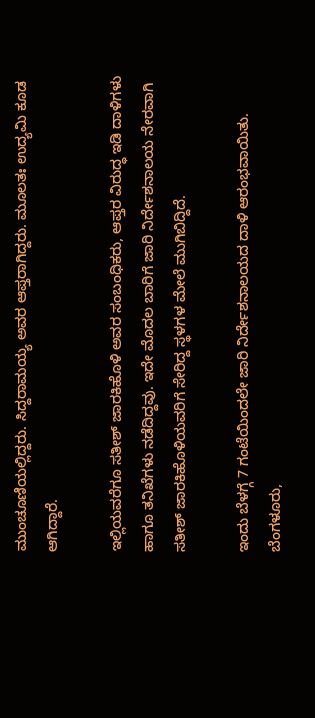ಮುಂಚೂಣಿಯಲ್ಲಿದ್ದರು. ಸಿದ್ದರಾಮಯ್ಯ ಅವರ ಆಪ್ತರಾಗಿದ್ದರು. ಮೂಲತಃ ಉದ್ಯಮಿ ಕೂಡ ಆಗಿದ್ದಾರೆ.

ಇಲ್ಲಿಯವರೆಗೂ ಸತೀಶ್‌ ಜಾರಕಿಹೊಳಿ ಅವರ ಸಂಬಂಧಿಕರು, ಆಪ್ತರ ವಿರುದ್ಧ ಇಡಿ ದಾಳಿಗಳು ಹಾಗೂ ತನಿಖೆಗಳು ನಡೆದಿದ್ದವು. ಇದೇ ಮೊದಲ ಬಾರಿಗೆ ಜಾರಿ ನಿರ್ದೇಶನಾಲಯ ನೇರವಾಗಿ ಸತೀಶ್‌ ಜಾರಕಿಹೊಳಿಯವರಿಗೆ ಸೇರಿದ್ದ ಸ್ಥಳಗಳ ಮೇಲೆ ಮುಗಿಬಿದ್ದಿದೆ.

ಇಂದು ಬೆಳಗ್ಗೆ 7 ಗಂಟೆಯಿಂದಲೇ ಜಾರಿ ನಿರ್ದೇಶನಾಲಯದ ದಾಳಿ ಆರಂಭವಾಯಿತು. ಬೆಂಗಳೂರು,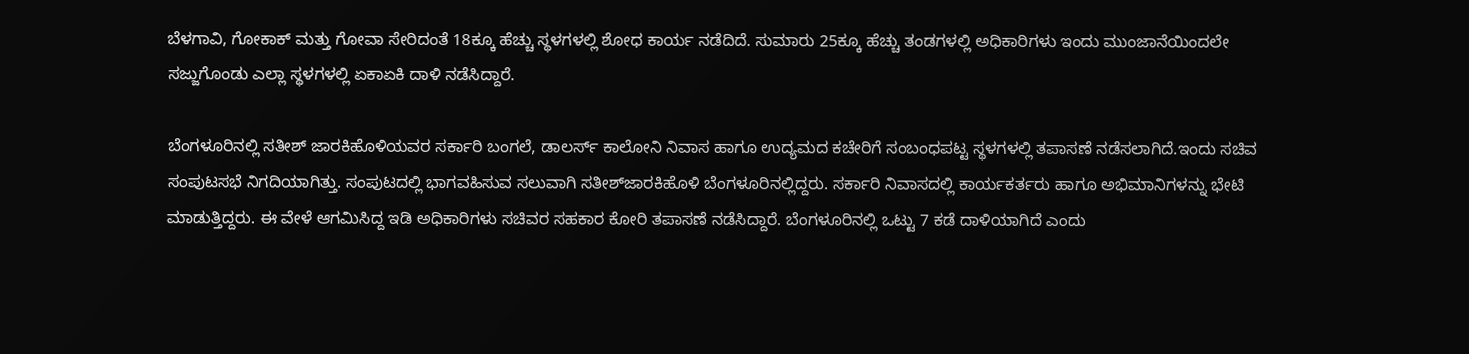ಬೆಳಗಾವಿ, ಗೋಕಾಕ್‌ ಮತ್ತು ಗೋವಾ ಸೇರಿದಂತೆ 18ಕ್ಕೂ ಹೆಚ್ಚು ಸ್ಥಳಗಳಲ್ಲಿ ಶೋಧ ಕಾರ್ಯ ನಡೆದಿದೆ. ಸುಮಾರು 25ಕ್ಕೂ ಹೆಚ್ಚು ತಂಡಗಳಲ್ಲಿ ಅಧಿಕಾರಿಗಳು ಇಂದು ಮುಂಜಾನೆಯಿಂದಲೇ ಸಜ್ಜುಗೊಂಡು ಎಲ್ಲಾ ಸ್ಥಳಗಳಲ್ಲಿ ಏಕಾಏಕಿ ದಾಳಿ ನಡೆಸಿದ್ದಾರೆ.

ಬೆಂಗಳೂರಿನಲ್ಲಿ ಸತೀಶ್‌ ಜಾರಕಿಹೊಳಿಯವರ ಸರ್ಕಾರಿ ಬಂಗಲೆ, ಡಾಲರ್ಸ್‌ ಕಾಲೋನಿ ನಿವಾಸ ಹಾಗೂ ಉದ್ಯಮದ ಕಚೇರಿಗೆ ಸಂಬಂಧಪಟ್ಟ ಸ್ಥಳಗಳಲ್ಲಿ ತಪಾಸಣೆ ನಡೆಸಲಾಗಿದೆ.ಇಂದು ಸಚಿವ ಸಂಪುಟಸಭೆ ನಿಗದಿಯಾಗಿತ್ತು. ಸಂಪುಟದಲ್ಲಿ ಭಾಗವಹಿಸುವ ಸಲುವಾಗಿ ಸತೀಶ್‌ಜಾರಕಿಹೊಳಿ ಬೆಂಗಳೂರಿನಲ್ಲಿದ್ದರು. ಸರ್ಕಾರಿ ನಿವಾಸದಲ್ಲಿ ಕಾರ್ಯಕರ್ತರು ಹಾಗೂ ಅಭಿಮಾನಿಗಳನ್ನು ಭೇಟಿ ಮಾಡುತ್ತಿದ್ದರು. ಈ ವೇಳೆ ಆಗಮಿಸಿದ್ದ ಇಡಿ ಅಧಿಕಾರಿಗಳು ಸಚಿವರ ಸಹಕಾರ ಕೋರಿ ತಪಾಸಣೆ ನಡೆಸಿದ್ದಾರೆ. ಬೆಂಗಳೂರಿನಲ್ಲಿ ಒಟ್ಟು 7 ಕಡೆ ದಾಳಿಯಾಗಿದೆ ಎಂದು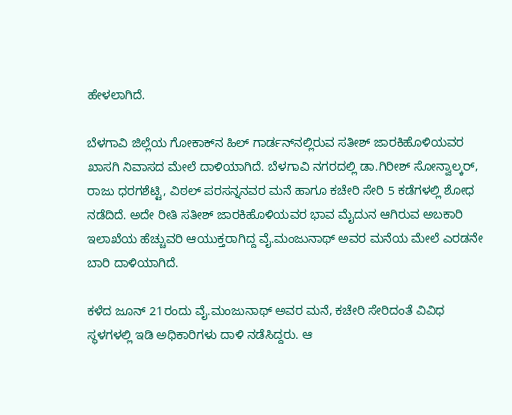ಹೇಳಲಾಗಿದೆ.

ಬೆಳಗಾವಿ ಜಿಲ್ಲೆಯ ಗೋಕಾಕ್‌ನ ಹಿಲ್‌ ಗಾರ್ಡನ್‌ನಲ್ಲಿರುವ ಸತೀಶ್‌ ಜಾರಕಿಹೊಳಿಯವರ ಖಾಸಗಿ ನಿವಾಸದ ಮೇಲೆ ದಾಳಿಯಾಗಿದೆ. ಬೆಳಗಾವಿ ನಗರದಲ್ಲಿ ಡಾ.ಗಿರೀಶ್‌ ಸೋನ್ವಾಲ್ಕರ್‌, ರಾಜು ಧರಗಶೆಟ್ಟಿ, ವಿಠಲ್‌ ಪರಸನ್ನನವರ ಮನೆ ಹಾಗೂ ಕಚೇರಿ ಸೇರಿ 5 ಕಡೆಗಳಲ್ಲಿ ಶೋಧ ನಡೆದಿದೆ. ಅದೇ ರೀತಿ ಸತೀಶ್‌ ಜಾರಕಿಹೊಳಿಯವರ ಭಾವ ಮೈದುನ ಆಗಿರುವ ಅಬಕಾರಿ ಇಲಾಖೆಯ ಹೆಚ್ಚುವರಿ ಆಯುಕ್ತರಾಗಿದ್ದ ವೈ.ಮಂಜುನಾಥ್‌ ಅವರ ಮನೆಯ ಮೇಲೆ ಎರಡನೇ ಬಾರಿ ದಾಳಿಯಾಗಿದೆ.

ಕಳೆದ ಜೂನ್‌ 21ರಂದು ವೈ.ಮಂಜುನಾಥ್‌ ಅವರ ಮನೆ, ಕಚೇರಿ ಸೇರಿದಂತೆ ವಿವಿಧ ಸ್ಥಳಗಳಲ್ಲಿ ಇಡಿ ಅಧಿಕಾರಿಗಳು ದಾಳಿ ನಡೆಸಿದ್ದರು. ಆ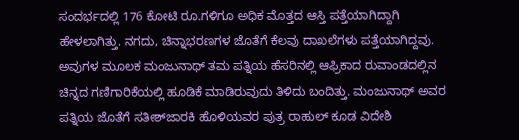ಸಂದರ್ಭದಲ್ಲಿ 176 ಕೋಟಿ ರೂ.ಗಳಿಗೂ ಅಧಿಕ ಮೊತ್ತದ ಆಸ್ತಿ ಪತ್ತೆಯಾಗಿದ್ದಾಗಿ ಹೇಳಲಾಗಿತ್ತು. ನಗದು, ಚಿನ್ನಾಭರಣಗಳ ಜೊತೆಗೆ ಕೆಲವು ದಾಖಲೆಗಳು ಪತ್ತೆಯಾಗಿದ್ದವು. ಅವುಗಳ ಮೂಲಕ ಮಂಜುನಾಥ್‌ ತಮ ಪತ್ನಿಯ ಹೆಸರಿನಲ್ಲಿ ಆಫ್ರಿಕಾದ ರುವಾಂಡದಲ್ಲಿನ ಚಿನ್ನದ ಗಣಿಗಾರಿಕೆಯಲ್ಲಿ ಹೂಡಿಕೆ ಮಾಡಿರುವುದು ತಿಳಿದು ಬಂದಿತ್ತು. ಮಂಜುನಾಥ್‌ ಅವರ ಪತ್ನಿಯ ಜೊತೆಗೆ ಸತೀಶ್‌ಜಾರಕಿ ಹೊಳಿಯವರ ಪುತ್ರ ರಾಹುಲ್‌ ಕೂಡ ವಿದೇಶಿ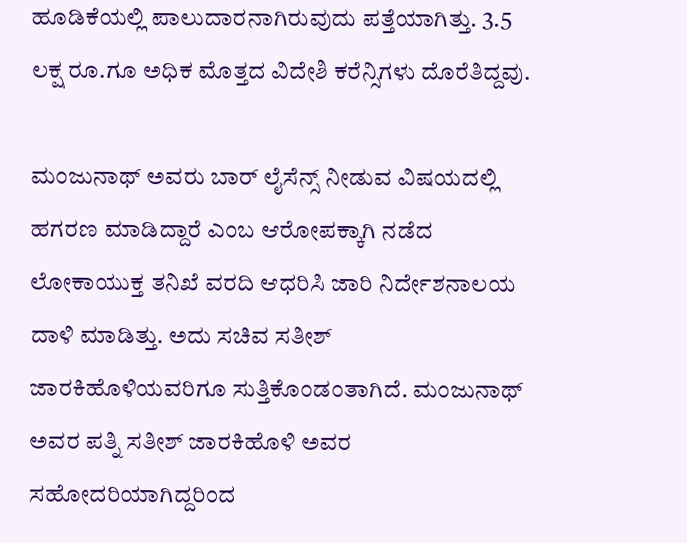ಹೂಡಿಕೆಯಲ್ಲಿ ಪಾಲುದಾರನಾಗಿರುವುದು ಪತ್ತೆಯಾಗಿತ್ತು. 3.5 ಲಕ್ಷ ರೂ.ಗೂ ಅಧಿಕ ಮೊತ್ತದ ವಿದೇಶಿ ಕರೆನ್ಸಿಗಳು ದೊರೆತಿದ್ದವು.

ಮಂಜುನಾಥ್‌ ಅವರು ಬಾರ್‌ ಲೈಸೆನ್ಸ್ ನೀಡುವ ವಿಷಯದಲ್ಲಿ ಹಗರಣ ಮಾಡಿದ್ದಾರೆ ಎಂಬ ಆರೋಪಕ್ಕಾಗಿ ನಡೆದ ಲೋಕಾಯುಕ್ತ ತನಿಖೆ ವರದಿ ಆಧರಿಸಿ ಜಾರಿ ನಿರ್ದೇಶನಾಲಯ ದಾಳಿ ಮಾಡಿತ್ತು. ಅದು ಸಚಿವ ಸತೀಶ್‌ ಜಾರಕಿಹೊಳಿಯವರಿಗೂ ಸುತ್ತಿಕೊಂಡಂತಾಗಿದೆ. ಮಂಜುನಾಥ್‌ ಅವರ ಪತ್ನಿ ಸತೀಶ್‌ ಜಾರಕಿಹೊಳಿ ಅವರ ಸಹೋದರಿಯಾಗಿದ್ದರಿಂದ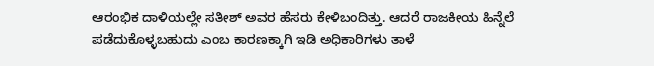ಆರಂಭಿಕ ದಾಳಿಯಲ್ಲೇ ಸತೀಶ್‌ ಅವರ ಹೆಸರು ಕೇಳಿಬಂದಿತ್ತು. ಆದರೆ ರಾಜಕೀಯ ಹಿನ್ನೆಲೆ ಪಡೆದುಕೊಳ್ಳಬಹುದು ಎಂಬ ಕಾರಣಕ್ಕಾಗಿ ಇಡಿ ಅಧಿಕಾರಿಗಳು ತಾಳೆ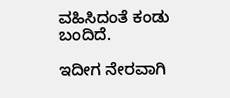ವಹಿಸಿದಂತೆ ಕಂಡು ಬಂದಿದೆ.

ಇದೀಗ ನೇರವಾಗಿ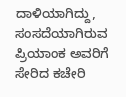ದಾಳಿಯಾಗಿದ್ದು, ಸಂಸದೆಯಾಗಿರುವ ಪ್ರಿಯಾಂಕ ಅವರಿಗೆ ಸೇರಿದ ಕಚೇರಿ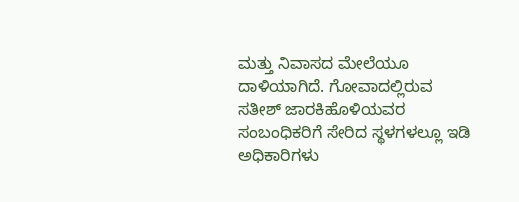ಮತ್ತು ನಿವಾಸದ ಮೇಲೆಯೂ ದಾಳಿಯಾಗಿದೆ. ಗೋವಾದಲ್ಲಿರುವ ಸತೀಶ್‌ ಜಾರಕಿಹೊಳಿಯವರ ಸಂಬಂಧಿಕರಿಗೆ ಸೇರಿದ ಸ್ಥಳಗಳಲ್ಲೂ ಇಡಿ ಅಧಿಕಾರಿಗಳು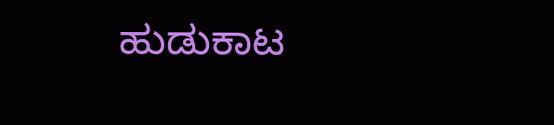ಹುಡುಕಾಟ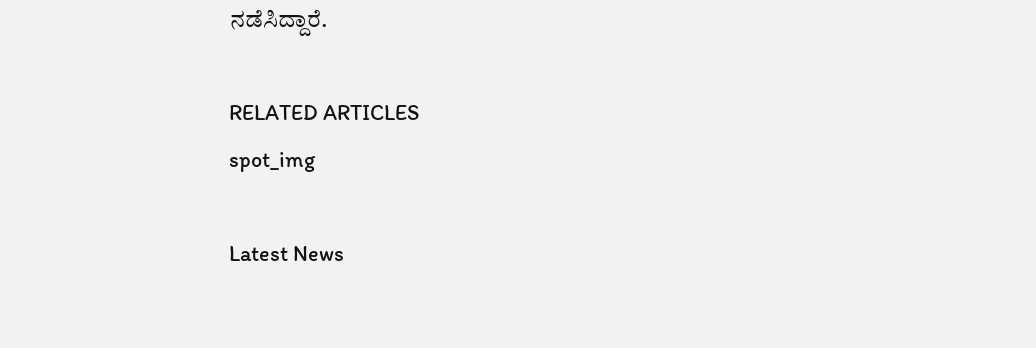ನಡೆಸಿದ್ದಾರೆ.

RELATED ARTICLES
spot_img

Latest News